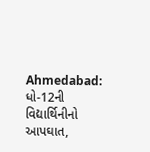Ahmedabad: ધો-12ની વિદ્યાર્થિનીનો આપઘાત,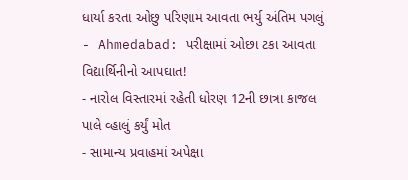ધાર્યા કરતા ઓછુ પરિણામ આવતા ભર્યુ અંતિમ પગલું
- Ahmedabad: પરીક્ષામાં ઓછા ટકા આવતા વિદ્યાર્થિનીનો આપઘાત!
- નારોલ વિસ્તારમાં રહેતી ધોરણ 12ની છાત્રા કાજલ પાલે વ્હાલું કર્યું મોત
- સામાન્ય પ્રવાહમાં અપેક્ષા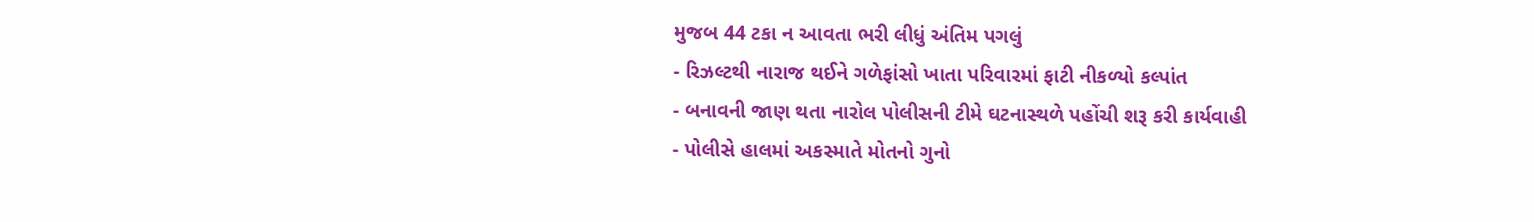મુજબ 44 ટકા ન આવતા ભરી લીધું અંતિમ પગલું
- રિઝલ્ટથી નારાજ થઈને ગળેફાંસો ખાતા પરિવારમાં ફાટી નીકળ્યો કલ્પાંત
- બનાવની જાણ થતા નારોલ પોલીસની ટીમે ઘટનાસ્થળે પહોંચી શરૂ કરી કાર્યવાહી
- પોલીસે હાલમાં અકસ્માતે મોતનો ગુનો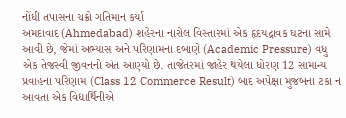નોંધી તપાસના ચક્રો ગતિમાન કર્યા
અમદાવાદ (Ahmedabad) શહેરના નારોલ વિસ્તારમાં એક હૃદયદ્રાવક ઘટના સામે આવી છે, જેમાં અભ્યાસ અને પરિણામના દબાણે (Academic Pressure) વધુ એક તેજસ્વી જીવનનો અંત આણ્યો છે. તાજેતરમાં જાહેર થયેલા ધોરણ 12 સામાન્ય પ્રવાહના પરિણામ (Class 12 Commerce Result) બાદ અપેક્ષા મુજબના ટકા ન આવતા એક વિદ્યાર્થિનીએ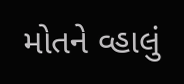મોતને વ્હાલું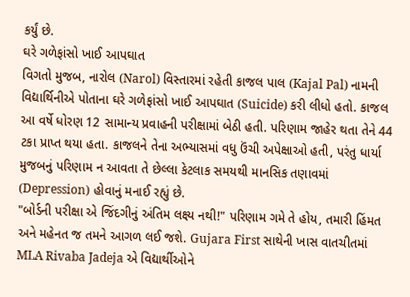કર્યું છે.
ઘરે ગળેફાંસો ખાઈ આપઘાત
વિગતો મુજબ, નારોલ (Narol) વિસ્તારમાં રહેતી કાજલ પાલ (Kajal Pal) નામની વિદ્યાર્થિનીએ પોતાના ઘરે ગળેફાંસો ખાઈ આપઘાત (Suicide) કરી લીધો હતો. કાજલ આ વર્ષે ધોરણ 12 સામાન્ય પ્રવાહની પરીક્ષામાં બેઠી હતી. પરિણામ જાહેર થતા તેને 44 ટકા પ્રાપ્ત થયા હતા. કાજલને તેના અભ્યાસમાં વધુ ઉંચી અપેક્ષાઓ હતી, પરંતુ ધાર્યા મુજબનું પરિણામ ન આવતા તે છેલ્લા કેટલાક સમયથી માનસિક તણાવમાં (Depression) હોવાનું મનાઈ રહ્યું છે.
"બોર્ડની પરીક્ષા એ જિંદગીનું અંતિમ લક્ષ્ય નથી!" પરિણામ ગમે તે હોય, તમારી હિંમત અને મહેનત જ તમને આગળ લઈ જશે. Gujara First સાથેની ખાસ વાતચીતમાં MLA Rivaba Jadeja એ વિદ્યાર્થીઓને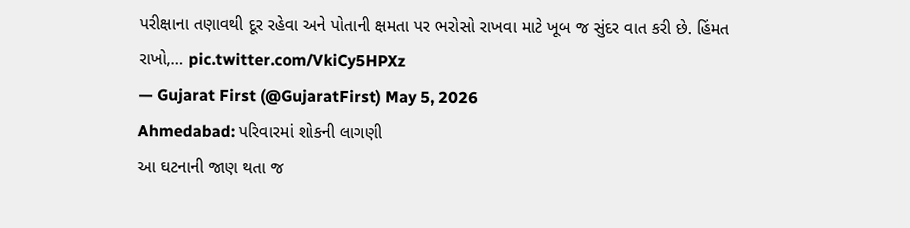પરીક્ષાના તણાવથી દૂર રહેવા અને પોતાની ક્ષમતા પર ભરોસો રાખવા માટે ખૂબ જ સુંદર વાત કરી છે. હિંમત રાખો,… pic.twitter.com/VkiCy5HPXz
— Gujarat First (@GujaratFirst) May 5, 2026
Ahmedabad: પરિવારમાં શોકની લાગણી
આ ઘટનાની જાણ થતા જ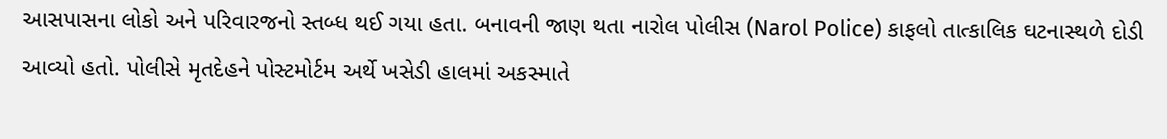આસપાસના લોકો અને પરિવારજનો સ્તબ્ધ થઈ ગયા હતા. બનાવની જાણ થતા નારોલ પોલીસ (Narol Police) કાફલો તાત્કાલિક ઘટનાસ્થળે દોડી આવ્યો હતો. પોલીસે મૃતદેહને પોસ્ટમોર્ટમ અર્થે ખસેડી હાલમાં અકસ્માતે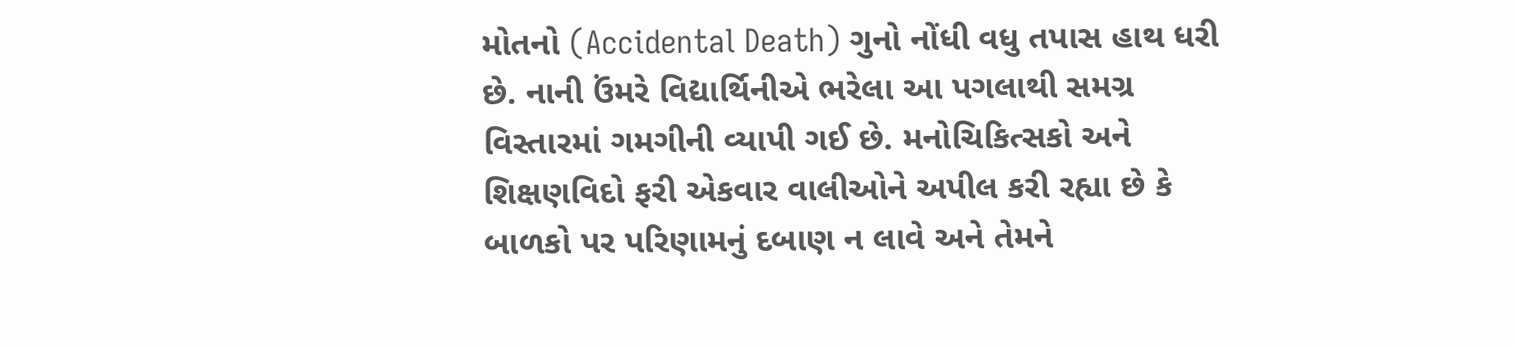મોતનો (Accidental Death) ગુનો નોંધી વધુ તપાસ હાથ ધરી છે. નાની ઉંમરે વિદ્યાર્થિનીએ ભરેલા આ પગલાથી સમગ્ર વિસ્તારમાં ગમગીની વ્યાપી ગઈ છે. મનોચિકિત્સકો અને શિક્ષણવિદો ફરી એકવાર વાલીઓને અપીલ કરી રહ્યા છે કે બાળકો પર પરિણામનું દબાણ ન લાવે અને તેમને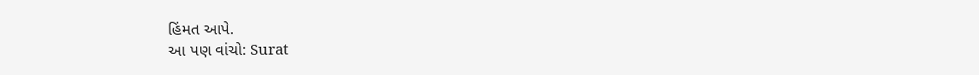હિંમત આપે.
આ પણ વાંચો: Surat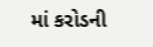માં કરોડની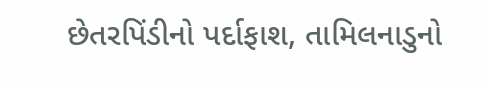છેતરપિંડીનો પર્દાફાશ, તામિલનાડુનો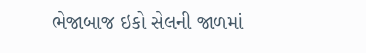ભેજાબાજ ઇકો સેલની જાળમાં